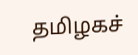தமிழகச்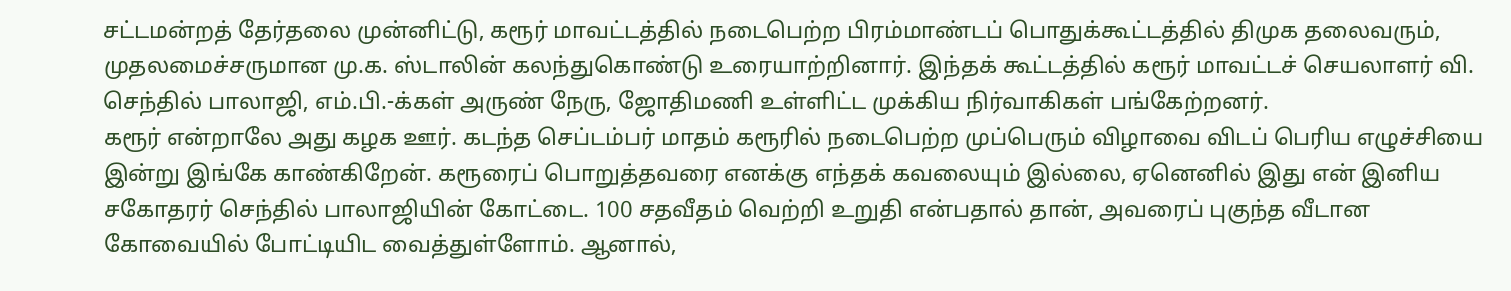சட்டமன்றத் தேர்தலை முன்னிட்டு, கரூர் மாவட்டத்தில் நடைபெற்ற பிரம்மாண்டப் பொதுக்கூட்டத்தில் திமுக தலைவரும், முதலமைச்சருமான மு.க. ஸ்டாலின் கலந்துகொண்டு உரையாற்றினார். இந்தக் கூட்டத்தில் கரூர் மாவட்டச் செயலாளர் வி. செந்தில் பாலாஜி, எம்.பி.-க்கள் அருண் நேரு, ஜோதிமணி உள்ளிட்ட முக்கிய நிர்வாகிகள் பங்கேற்றனர்.
கரூர் என்றாலே அது கழக ஊர். கடந்த செப்டம்பர் மாதம் கரூரில் நடைபெற்ற முப்பெரும் விழாவை விடப் பெரிய எழுச்சியை இன்று இங்கே காண்கிறேன். கரூரைப் பொறுத்தவரை எனக்கு எந்தக் கவலையும் இல்லை, ஏனெனில் இது என் இனிய சகோதரர் செந்தில் பாலாஜியின் கோட்டை. 100 சதவீதம் வெற்றி உறுதி என்பதால் தான், அவரைப் புகுந்த வீடான கோவையில் போட்டியிட வைத்துள்ளோம். ஆனால்,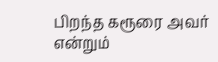பிறந்த கரூரை அவர் என்றும்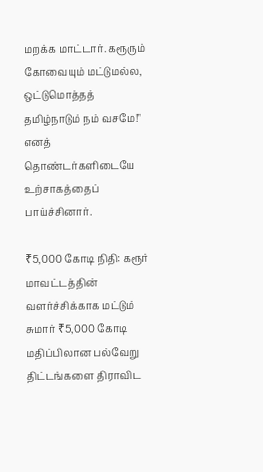மறக்க மாட்டார். கரூரும் கோவையும் மட்டுமல்ல, ஒட்டுமொத்தத் தமிழ்நாடும் நம் வசமே!" எனத் தொண்டர்களிடையே உற்சாகத்தைப் பாய்ச்சினார்.

₹5,000 கோடி நிதி: கரூர் மாவட்டத்தின் வளர்ச்சிக்காக மட்டும் சுமார் ₹5,000 கோடி மதிப்பிலான பல்வேறு திட்டங்களை திராவிட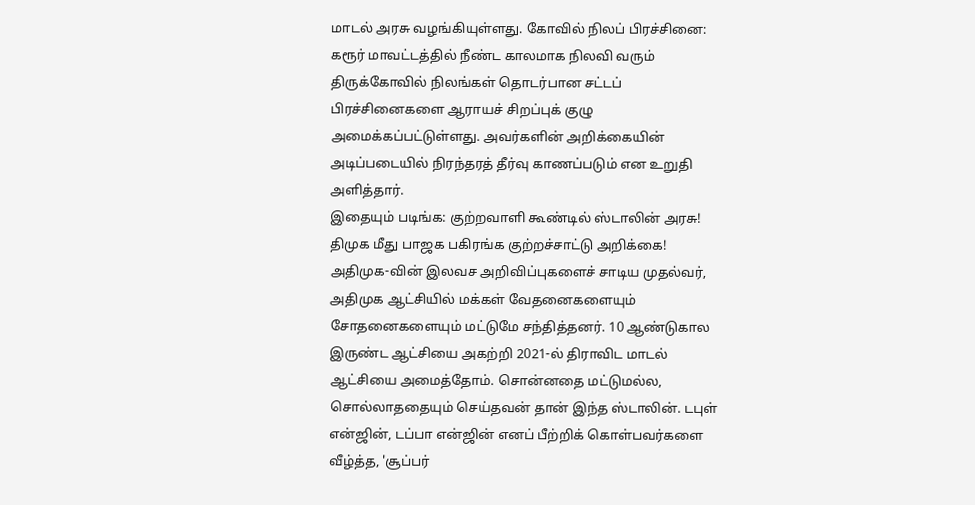மாடல் அரசு வழங்கியுள்ளது. கோவில் நிலப் பிரச்சினை: கரூர் மாவட்டத்தில் நீண்ட காலமாக நிலவி வரும் திருக்கோவில் நிலங்கள் தொடர்பான சட்டப் பிரச்சினைகளை ஆராயச் சிறப்புக் குழு அமைக்கப்பட்டுள்ளது. அவர்களின் அறிக்கையின் அடிப்படையில் நிரந்தரத் தீர்வு காணப்படும் என உறுதி அளித்தார்.
இதையும் படிங்க: குற்றவாளி கூண்டில் ஸ்டாலின் அரசு! திமுக மீது பாஜக பகிரங்க குற்றச்சாட்டு அறிக்கை!
அதிமுக-வின் இலவச அறிவிப்புகளைச் சாடிய முதல்வர், அதிமுக ஆட்சியில் மக்கள் வேதனைகளையும் சோதனைகளையும் மட்டுமே சந்தித்தனர். 10 ஆண்டுகால இருண்ட ஆட்சியை அகற்றி 2021-ல் திராவிட மாடல் ஆட்சியை அமைத்தோம். சொன்னதை மட்டுமல்ல, சொல்லாததையும் செய்தவன் தான் இந்த ஸ்டாலின். டபுள் என்ஜின், டப்பா என்ஜின் எனப் பீற்றிக் கொள்பவர்களை வீழ்த்த, 'சூப்பர்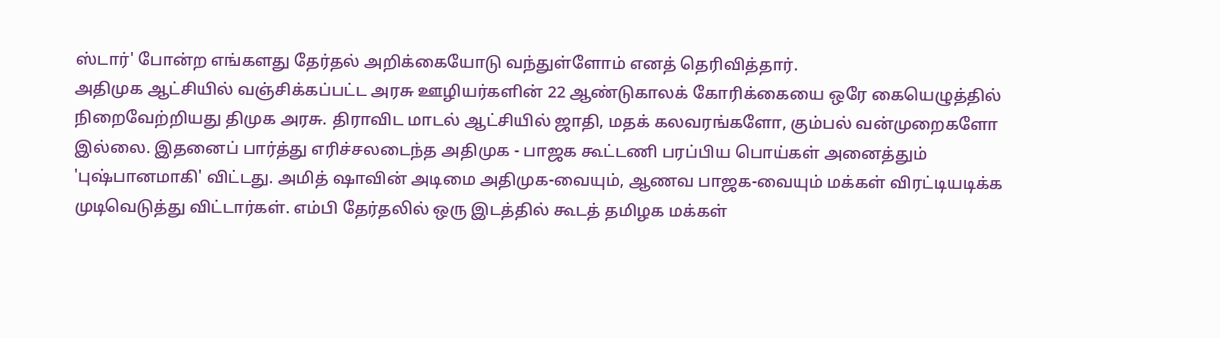ஸ்டார்' போன்ற எங்களது தேர்தல் அறிக்கையோடு வந்துள்ளோம் எனத் தெரிவித்தார்.
அதிமுக ஆட்சியில் வஞ்சிக்கப்பட்ட அரசு ஊழியர்களின் 22 ஆண்டுகாலக் கோரிக்கையை ஒரே கையெழுத்தில் நிறைவேற்றியது திமுக அரசு. திராவிட மாடல் ஆட்சியில் ஜாதி, மதக் கலவரங்களோ, கும்பல் வன்முறைகளோ இல்லை. இதனைப் பார்த்து எரிச்சலடைந்த அதிமுக - பாஜக கூட்டணி பரப்பிய பொய்கள் அனைத்தும் 'புஷ்பானமாகி' விட்டது. அமித் ஷாவின் அடிமை அதிமுக-வையும், ஆணவ பாஜக-வையும் மக்கள் விரட்டியடிக்க முடிவெடுத்து விட்டார்கள். எம்பி தேர்தலில் ஒரு இடத்தில் கூடத் தமிழக மக்கள்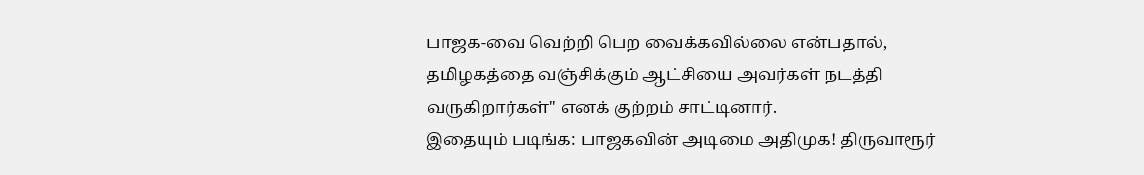பாஜக-வை வெற்றி பெற வைக்கவில்லை என்பதால், தமிழகத்தை வஞ்சிக்கும் ஆட்சியை அவர்கள் நடத்தி வருகிறார்கள்" எனக் குற்றம் சாட்டினார்.
இதையும் படிங்க: பாஜகவின் அடிமை அதிமுக! திருவாரூர்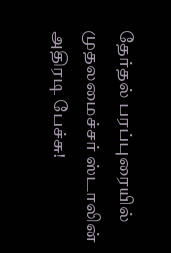தேர்தல் பரப்புரையில் முதலமைச்சர் ஸ்டாலின் அதிரடி பேச்சு!